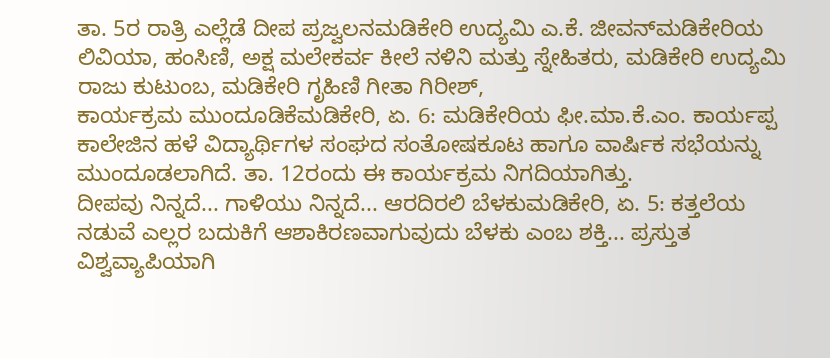ತಾ. 5ರ ರಾತ್ರಿ ಎಲ್ಲೆಡೆ ದೀಪ ಪ್ರಜ್ವಲನಮಡಿಕೇರಿ ಉದ್ಯಮಿ ಎ.ಕೆ. ಜೀವನ್‍ಮಡಿಕೇರಿಯ ಲಿವಿಯಾ, ಹಂಸಿಣಿ, ಅಕ್ಷ ಮಲೇಕರ್ವ ಕೀಲೆ ನಳಿನಿ ಮತ್ತು ಸ್ನೇಹಿತರು, ಮಡಿಕೇರಿ ಉದ್ಯಮಿ ರಾಜು ಕುಟುಂಬ, ಮಡಿಕೇರಿ ಗೃಹಿಣಿ ಗೀತಾ ಗಿರೀಶ್,
ಕಾರ್ಯಕ್ರಮ ಮುಂದೂಡಿಕೆಮಡಿಕೇರಿ, ಏ. 6: ಮಡಿಕೇರಿಯ ಫೀ.ಮಾ.ಕೆ.ಎಂ. ಕಾರ್ಯಪ್ಪ ಕಾಲೇಜಿನ ಹಳೆ ವಿದ್ಯಾರ್ಥಿಗಳ ಸಂಘದ ಸಂತೋಷಕೂಟ ಹಾಗೂ ವಾರ್ಷಿಕ ಸಭೆಯನ್ನು ಮುಂದೂಡಲಾಗಿದೆ. ತಾ. 12ರಂದು ಈ ಕಾರ್ಯಕ್ರಮ ನಿಗದಿಯಾಗಿತ್ತು.
ದೀಪವು ನಿನ್ನದೆ... ಗಾಳಿಯು ನಿನ್ನದೆ... ಆರದಿರಲಿ ಬೆಳಕುಮಡಿಕೇರಿ, ಏ. 5: ಕತ್ತಲೆಯ ನಡುವೆ ಎಲ್ಲರ ಬದುಕಿಗೆ ಆಶಾಕಿರಣವಾಗುವುದು ಬೆಳಕು ಎಂಬ ಶಕ್ತಿ... ಪ್ರಸ್ತುತ ವಿಶ್ವವ್ಯಾಪಿಯಾಗಿ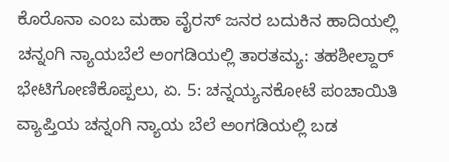ಕೊರೊನಾ ಎಂಬ ಮಹಾ ವೈರಸ್ ಜನರ ಬದುಕಿನ ಹಾದಿಯಲ್ಲಿ
ಚನ್ನಂಗಿ ನ್ಯಾಯಬೆಲೆ ಅಂಗಡಿಯಲ್ಲಿ ತಾರತಮ್ಯ: ತಹಶೀಲ್ದಾರ್ ಭೇಟಿಗೋಣಿಕೊಪ್ಪಲು, ಏ. 5: ಚನ್ನಯ್ಯನಕೋಟೆ ಪಂಚಾಯಿತಿ ವ್ಯಾಪ್ತಿಯ ಚನ್ನಂಗಿ ನ್ಯಾಯ ಬೆಲೆ ಅಂಗಡಿಯಲ್ಲಿ ಬಡ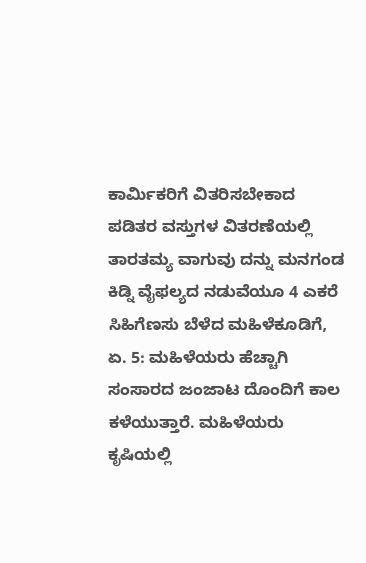ಕಾರ್ಮಿಕರಿಗೆ ವಿತರಿಸಬೇಕಾದ ಪಡಿತರ ವಸ್ತುಗಳ ವಿತರಣೆಯಲ್ಲಿ ತಾರತಮ್ಯ ವಾಗುವು ದನ್ನು ಮನಗಂಡ
ಕಿಡ್ನಿ ವೈಫಲ್ಯದ ನಡುವೆಯೂ 4 ಎಕರೆ ಸಿಹಿಗೆಣಸು ಬೆಳೆದ ಮಹಿಳೆಕೂಡಿಗೆ, ಏ. 5: ಮಹಿಳೆಯರು ಹೆಚ್ಚಾಗಿ ಸಂಸಾರದ ಜಂಜಾಟ ದೊಂದಿಗೆ ಕಾಲ ಕಳೆಯುತ್ತಾರೆ. ಮಹಿಳೆಯರು ಕೃಷಿಯಲ್ಲಿ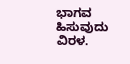ಭಾಗವ ಹಿಸುವುದು ವಿರಳ.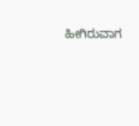ಹೀಗಿರುವಾಗ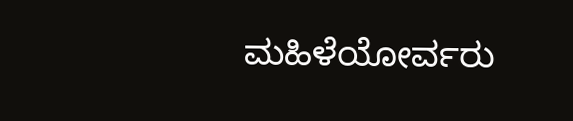ಮಹಿಳೆಯೋರ್ವರು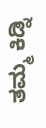ತಮ್ಮ ಕಿಡ್ನಿ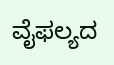ವೈಫಲ್ಯದ